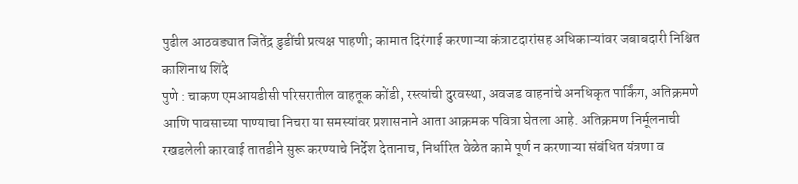पुढील आठवड्यात जितेंद्र डुडींची प्रत्यक्ष पाहणी; कामात दिरंगाई करणाऱ्या कंत्राटदारांसह अधिकाऱ्यांवर जबाबदारी निश्चित
काशिनाथ शिंदे
पुणे : चाकण एमआयडीसी परिसरातील वाहतूक कोंडी, रस्त्यांची दुरवस्था, अवजड वाहनांचे अनधिकृत पार्किंग, अतिक्रमणे आणि पावसाच्या पाण्याचा निचरा या समस्यांवर प्रशासनाने आता आक्रमक पवित्रा घेतला आहे. अतिक्रमण निर्मूलनाची रखडलेली कारवाई तातडीने सुरू करण्याचे निर्देश देतानाच, निर्धारित वेळेत कामे पूर्ण न करणाऱ्या संबंधित यंत्रणा व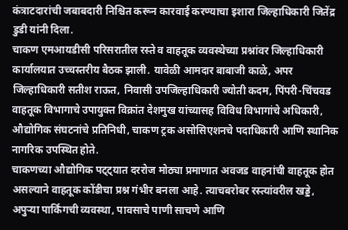कंत्राटदारांची जबाबदारी निश्चित करून कारवाई करण्याचा इशारा जिल्हाधिकारी जितेंद्र डुडी यांनी दिला.
चाकण एमआयडीसी परिसरातील रस्ते व वाहतूक व्यवस्थेच्या प्रश्नांवर जिल्हाधिकारी कार्यालयात उच्चस्तरीय बैठक झाली. यावेळी आमदार बाबाजी काळे, अपर जिल्हाधिकारी सतीश राऊत, निवासी उपजिल्हाधिकारी ज्योती कदम, पिंपरी-चिंचवड वाहतूक विभागाचे उपायुक्त विक्रांत देशमुख यांच्यासह विविध विभागांचे अधिकारी, औद्योगिक संघटनांचे प्रतिनिधी, चाकण ट्रक असोसिएशनचे पदाधिकारी आणि स्थानिक नागरिक उपस्थित होते.
चाकणच्या औद्योगिक पट्ट्यात दररोज मोठ्या प्रमाणात अवजड वाहनांची वाहतूक होत असल्याने वाहतूक कोंडीचा प्रश्न गंभीर बनला आहे. त्याचबरोबर रस्त्यांवरील खड्डे, अपुऱ्या पार्किंगची व्यवस्था, पावसाचे पाणी साचणे आणि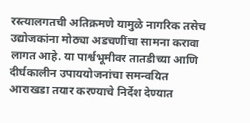रस्त्यालगतची अतिक्रमणे यामुळे नागरिक तसेच उद्योजकांना मोठ्या अडचणींचा सामना करावा लागत आहे. या पार्श्वभूमीवर तातडीच्या आणि दीर्घकालीन उपाययोजनांचा समन्वयित आराखडा तयार करण्याचे निर्देश देण्यात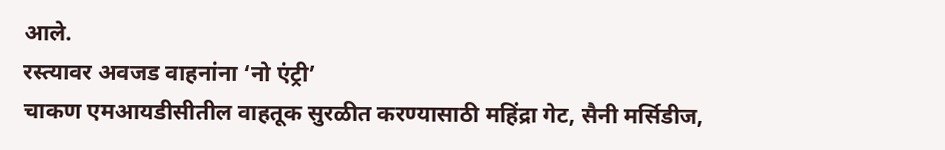आले.
रस्त्यावर अवजड वाहनांना ‘नो एंट्री’
चाकण एमआयडीसीतील वाहतूक सुरळीत करण्यासाठी महिंद्रा गेट, सैनी मर्सिडीज,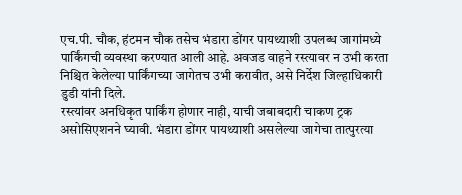एच.पी. चौक, हंटमन चौक तसेच भंडारा डोंगर पायथ्याशी उपलब्ध जागांमध्ये पार्किंगची व्यवस्था करण्यात आली आहे. अवजड वाहने रस्त्यावर न उभी करता निश्चित केलेल्या पार्किंगच्या जागेतच उभी करावीत, असे निर्देश जिल्हाधिकारी डुडी यांनी दिले.
रस्त्यांवर अनधिकृत पार्किंग होणार नाही, याची जबाबदारी चाकण ट्रक असोसिएशनने घ्यावी. भंडारा डोंगर पायथ्याशी असलेल्या जागेचा तात्पुरत्या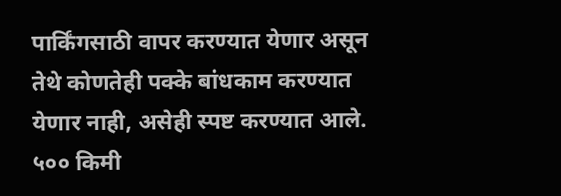पार्किंगसाठी वापर करण्यात येणार असून तेथे कोणतेही पक्के बांधकाम करण्यात येणार नाही, असेही स्पष्ट करण्यात आले.
५०० किमी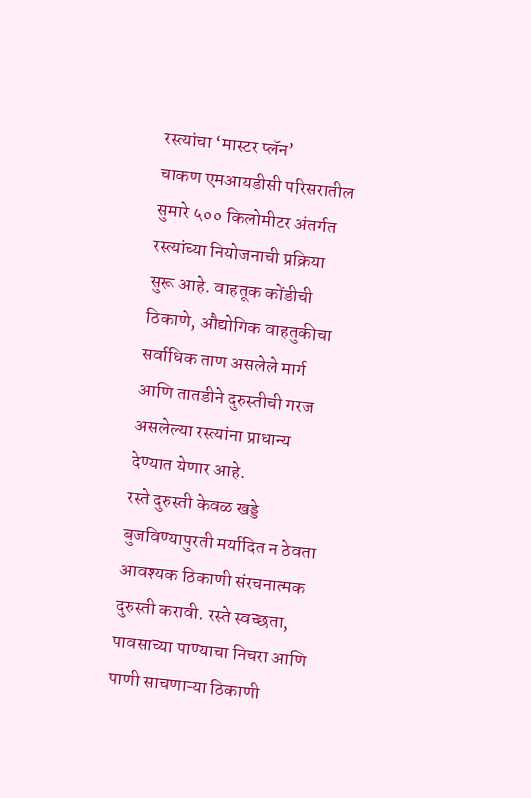रस्त्यांचा ‘मास्टर प्लॅन’
चाकण एमआयडीसी परिसरातील सुमारे ५०० किलोमीटर अंतर्गत रस्त्यांच्या नियोजनाची प्रक्रिया सुरू आहे. वाहतूक कोंडीची ठिकाणे, औद्योगिक वाहतुकीचा सर्वाधिक ताण असलेले मार्ग आणि तातडीने दुरुस्तीची गरज असलेल्या रस्त्यांना प्राधान्य देण्यात येणार आहे.
रस्ते दुरुस्ती केवळ खड्डे बुजविण्यापुरती मर्यादित न ठेवता आवश्यक ठिकाणी संरचनात्मक दुरुस्ती करावी. रस्ते स्वच्छता, पावसाच्या पाण्याचा निचरा आणि पाणी साचणाऱ्या ठिकाणी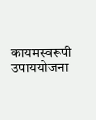कायमस्वरूपी उपाययोजना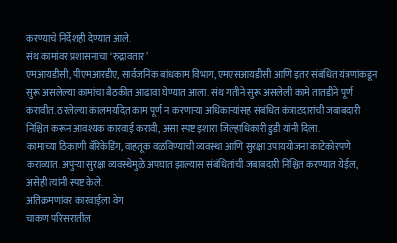करण्याचे निर्देशही देण्यात आले.
संथ कामांवर प्रशासनाचा ‘रुद्रावतार’
एमआयडीसी, पीएमआरडीए, सार्वजनिक बांधकाम विभाग, एमएसआयडीसी आणि इतर संबंधित यंत्रणांकडून सुरू असलेल्या कामांचा बैठकीत आढावा घेण्यात आला. संथ गतीने सुरू असलेली कामे तातडीने पूर्ण करावीत. ठरलेल्या कालमर्यादेत काम पूर्ण न करणाऱ्या अधिकाऱ्यांसह संबंधित कंत्राटदारांची जबाबदारी निश्चित करून आवश्यक कारवाई करावी, असा स्पष्ट इशारा जिल्हाधिकारी डुडी यांनी दिला.
कामाच्या ठिकाणी बॅरिकेडिंग, वाहतूक वळविण्याची व्यवस्था आणि सुरक्षा उपाययोजना काटेकोरपणे कराव्यात. अपुऱ्या सुरक्षा व्यवस्थेमुळे अपघात झाल्यास संबंधितांची जबाबदारी निश्चित करण्यात येईल, असेही त्यांनी स्पष्ट केले.
अतिक्रमणांवर कारवाईला वेग
चाकण परिसरातील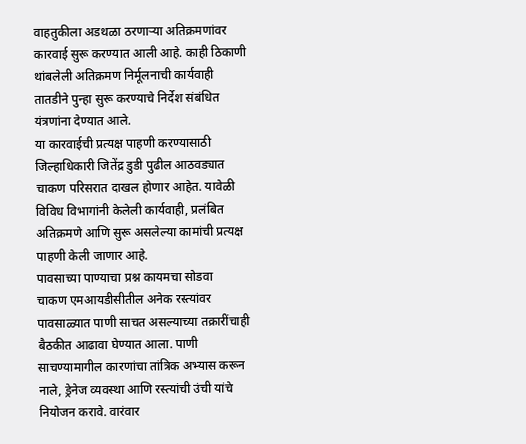वाहतुकीला अडथळा ठरणाऱ्या अतिक्रमणांवर कारवाई सुरू करण्यात आली आहे. काही ठिकाणी थांबलेली अतिक्रमण निर्मूलनाची कार्यवाही तातडीने पुन्हा सुरू करण्याचे निर्देश संबंधित यंत्रणांना देण्यात आले.
या कारवाईची प्रत्यक्ष पाहणी करण्यासाठी जिल्हाधिकारी जितेंद्र डुडी पुढील आठवड्यात चाकण परिसरात दाखल होणार आहेत. यावेळी विविध विभागांनी केलेली कार्यवाही, प्रलंबित अतिक्रमणे आणि सुरू असलेल्या कामांची प्रत्यक्ष पाहणी केली जाणार आहे.
पावसाच्या पाण्याचा प्रश्न कायमचा सोडवा
चाकण एमआयडीसीतील अनेक रस्त्यांवर पावसाळ्यात पाणी साचत असल्याच्या तक्रारींचाही बैठकीत आढावा घेण्यात आला. पाणी साचण्यामागील कारणांचा तांत्रिक अभ्यास करून नाले, ड्रेनेज व्यवस्था आणि रस्त्यांची उंची यांचे नियोजन करावे. वारंवार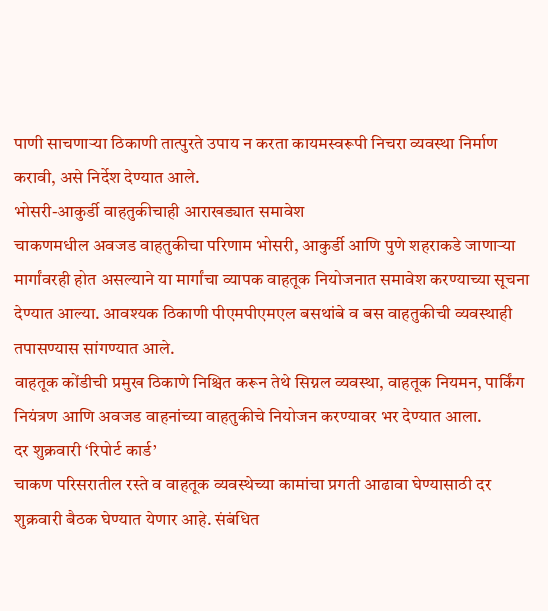पाणी साचणाऱ्या ठिकाणी तात्पुरते उपाय न करता कायमस्वरूपी निचरा व्यवस्था निर्माण करावी, असे निर्देश देण्यात आले.
भोसरी-आकुर्डी वाहतुकीचाही आराखड्यात समावेश
चाकणमधील अवजड वाहतुकीचा परिणाम भोसरी, आकुर्डी आणि पुणे शहराकडे जाणाऱ्या मार्गांवरही होत असल्याने या मार्गांचा व्यापक वाहतूक नियोजनात समावेश करण्याच्या सूचना देण्यात आल्या. आवश्यक ठिकाणी पीएमपीएमएल बसथांबे व बस वाहतुकीची व्यवस्थाही तपासण्यास सांगण्यात आले.
वाहतूक कोंडीची प्रमुख ठिकाणे निश्चित करून तेथे सिग्नल व्यवस्था, वाहतूक नियमन, पार्किंग नियंत्रण आणि अवजड वाहनांच्या वाहतुकीचे नियोजन करण्यावर भर देण्यात आला.
दर शुक्रवारी ‘रिपोर्ट कार्ड’
चाकण परिसरातील रस्ते व वाहतूक व्यवस्थेच्या कामांचा प्रगती आढावा घेण्यासाठी दर शुक्रवारी बैठक घेण्यात येणार आहे. संबंधित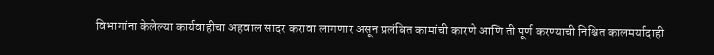विभागांना केलेल्या कार्यवाहीचा अहवाल सादर करावा लागणार असून प्रलंबित कामांची कारणे आणि ती पूर्ण करण्याची निश्चित कालमर्यादाही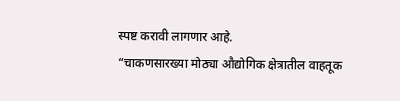स्पष्ट करावी लागणार आहे.
“चाकणसारख्या मोठ्या औद्योगिक क्षेत्रातील वाहतूक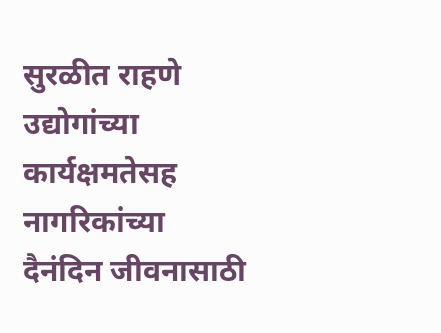सुरळीत राहणे उद्योगांच्या कार्यक्षमतेसह नागरिकांच्या दैनंदिन जीवनासाठी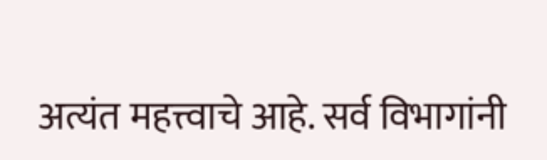अत्यंत महत्त्वाचे आहे. सर्व विभागांनी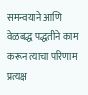समन्वयाने आणि वेळबद्ध पद्धतीने काम करून त्याचा परिणाम प्रत्यक्ष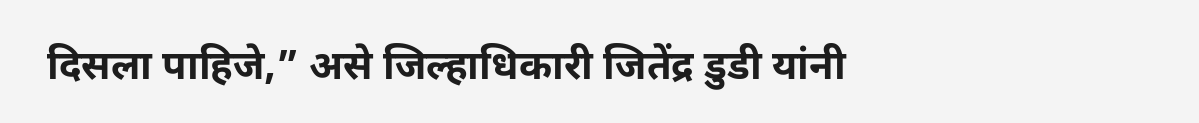दिसला पाहिजे,” असे जिल्हाधिकारी जितेंद्र डुडी यांनी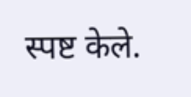स्पष्ट केले.